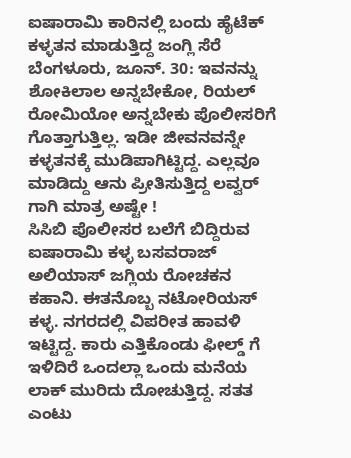ಐಷಾರಾಮಿ ಕಾರಿನಲ್ಲಿ ಬಂದು ಹೈಟೆಕ್ ಕಳ್ಳತನ ಮಾಡುತ್ತಿದ್ದ ಜಂಗ್ಲಿ ಸೆರೆ
ಬೆಂಗಳೂರು, ಜೂನ್. 30: ಇವನನ್ನು ಶೋಕಿಲಾಲ ಅನ್ನಬೇಕೋ, ರಿಯಲ್ ರೋಮಿಯೋ ಅನ್ನಬೇಕು ಪೊಲೀಸರಿಗೆ ಗೊತ್ತಾಗುತ್ತಿಲ್ಲ. ಇಡೀ ಜೀವನವನ್ನೇ ಕಳ್ಳತನಕ್ಕೆ ಮುಡಿಪಾಗಿಟ್ಟಿದ್ದ. ಎಲ್ಲವೂ ಮಾಡಿದ್ದು ಆನು ಪ್ರೀತಿಸುತ್ತಿದ್ದ ಲವ್ವರ್ ಗಾಗಿ ಮಾತ್ರ ಅಷ್ಟೇ !
ಸಿಸಿಬಿ ಪೊಲೀಸರ ಬಲೆಗೆ ಬಿದ್ದಿರುವ ಐಷಾರಾಮಿ ಕಳ್ಳ ಬಸವರಾಜ್ ಅಲಿಯಾಸ್ ಜಗ್ಲಿಯ ರೋಚಕನ ಕಹಾನಿ. ಈತನೊಬ್ಬ ನಟೋರಿಯಸ್ ಕಳ್ಳ. ನಗರದಲ್ಲಿ ವಿಪರೀತ ಹಾವಳಿ ಇಟ್ಟಿದ್ದ. ಕಾರು ಎತ್ತಿಕೊಂಡು ಫೀಲ್ಡ್ ಗೆ ಇಳಿದಿರೆ ಒಂದಲ್ಲಾ ಒಂದು ಮನೆಯ ಲಾಕ್ ಮುರಿದು ದೋಚುತ್ತಿದ್ದ. ಸತತ ಎಂಟು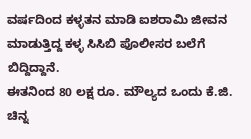ವರ್ಷದಿಂದ ಕಳ್ಳತನ ಮಾಡಿ ಐಶರಾಮಿ ಜೀವನ ಮಾಡುತ್ತಿದ್ದ ಕಳ್ಳ ಸಿಸಿಬಿ ಪೊಲೀಸರ ಬಲೆಗೆ ಬಿದ್ದಿದ್ದಾನೆ.
ಈತನಿಂದ 80 ಲಕ್ಷ ರೂ. ಮೌಲ್ಯದ ಒಂದು ಕೆ.ಜಿ. ಚಿನ್ನ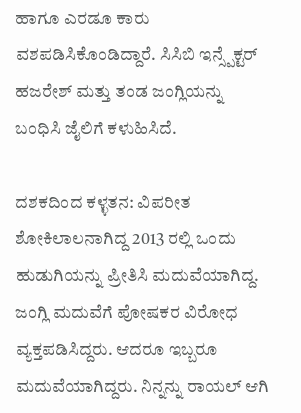ಹಾಗೂ ಎರಡೂ ಕಾರು ವಶಪಡಿಸಿಕೊಂಡಿದ್ದಾರೆ. ಸಿಸಿಬಿ ಇನ್ಸ್ಪೆಕ್ಟರ್ ಹಜರೇಶ್ ಮತ್ತು ತಂಡ ಜಂಗ್ಲಿಯನ್ನು ಬಂಧಿಸಿ ಜೈಲಿಗೆ ಕಳುಹಿಸಿದೆ.

ದಶಕದಿಂದ ಕಳ್ಳತನ: ವಿಪರೀತ ಶೋಕಿಲಾಲನಾಗಿದ್ದ 2013 ರಲ್ಲಿ ಒಂದು ಹುಡುಗಿಯನ್ನು ಪ್ರೀತಿಸಿ ಮದುವೆಯಾಗಿದ್ದ. ಜಂಗ್ಲಿ ಮದುವೆಗೆ ಪೋಷಕರ ವಿರೋಧ ವ್ಯಕ್ತಪಡಿಸಿದ್ದರು. ಆದರೂ ಇಬ್ಬರೂ ಮದುವೆಯಾಗಿದ್ದರು. ನಿನ್ನನ್ನು ರಾಯಲ್ ಆಗಿ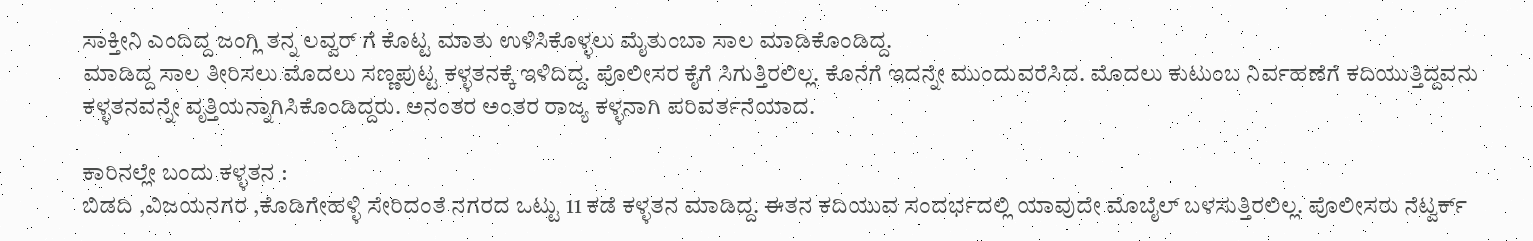ಸಾಕ್ತೀನಿ ಎಂದಿದ್ದ ಜಂಗ್ಲಿ ತನ್ನ ಲವ್ವರ್ ಗೆ ಕೊಟ್ಟ ಮಾತು ಉಳಿಸಿಕೊಳ್ಳಲು ಮೈತುಂಬಾ ಸಾಲ ಮಾಡಿಕೊಂಡಿದ್ದ.
ಮಾಡಿದ್ದ ಸಾಲ ತೀರಿಸಲು ಮೊದಲು ಸಣ್ಣಪುಟ್ಟ ಕಳ್ಳತನಕ್ಕೆ ಇಳಿದಿದ್ದ. ಪೊಲೀಸರ ಕೈಗೆ ಸಿಗುತ್ತಿರಲಿಲ್ಲ. ಕೊನೆಗೆ ಇದನ್ನೇ ಮುಂದುವರೆಸಿದ. ಮೊದಲು ಕುಟುಂಬ ನಿರ್ವಹಣೆಗೆ ಕದಿಯುತ್ತಿದ್ದವನು ಕಳ್ಳತನವನ್ನೇ ವೃತ್ತಿಯನ್ನಾಗಿಸಿಕೊಂಡಿದ್ದರು. ಅನಂತರ ಅಂತರ ರಾಜ್ಯ ಕಳ್ಳನಾಗಿ ಪರಿವರ್ತನೆಯಾದ.

ಕಾರಿನಲ್ಲೇ ಬಂದು ಕಳ್ಳತನ :
ಬಿಡದಿ ,ವಿಜಯನಗರ ,ಕೊಡಿಗೇಹಳ್ಳಿ ಸೇರಿದಂತೆ ನಗರದ ಒಟ್ಟು 11 ಕಡೆ ಕಳ್ಳತನ ಮಾಡಿದ್ದ. ಈತನ ಕದಿಯುವ ಸಂದರ್ಭದಲ್ಲಿ ಯಾವುದೇ ಮೊಬೈಲ್ ಬಳಸುತ್ತಿರಲಿಲ್ಲ. ಪೊಲೀಸರು ನೆಟ್ವರ್ಕ್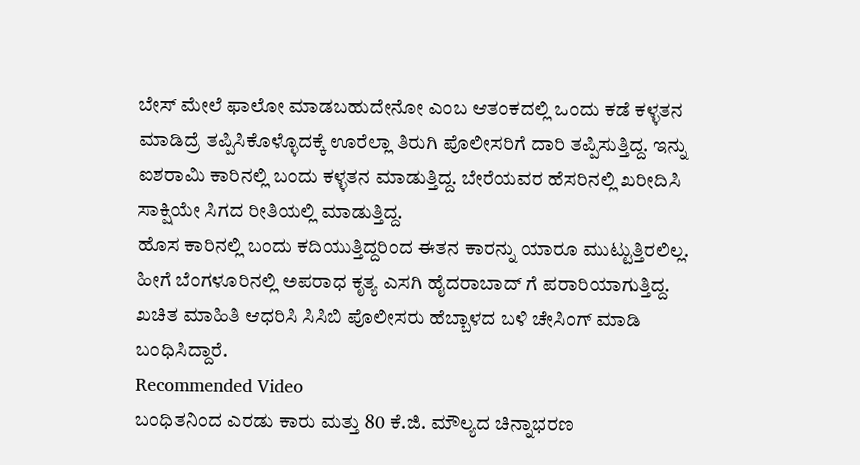ಬೇಸ್ ಮೇಲೆ ಫಾಲೋ ಮಾಡಬಹುದೇನೋ ಎಂಬ ಆತಂಕದಲ್ಲಿ ಒಂದು ಕಡೆ ಕಳ್ಳತನ ಮಾಡಿದ್ರೆ ತಪ್ಪಿಸಿಕೊಳ್ಳೊದಕ್ಕೆ ಊರೆಲ್ಲಾ ತಿರುಗಿ ಪೊಲೀಸರಿಗೆ ದಾರಿ ತಪ್ಪಿಸುತ್ತಿದ್ದ. ಇನ್ನು ಐಶರಾಮಿ ಕಾರಿನಲ್ಲಿ ಬಂದು ಕಳ್ಳತನ ಮಾಡುತ್ತಿದ್ದ. ಬೇರೆಯವರ ಹೆಸರಿನಲ್ಲಿ ಖರೀದಿಸಿ ಸಾಕ್ಷಿಯೇ ಸಿಗದ ರೀತಿಯಲ್ಲಿ ಮಾಡುತ್ತಿದ್ದ.
ಹೊಸ ಕಾರಿನಲ್ಲಿ ಬಂದು ಕದಿಯುತ್ತಿದ್ದರಿಂದ ಈತನ ಕಾರನ್ನು ಯಾರೂ ಮುಟ್ಟುತ್ತಿರಲಿಲ್ಲ. ಹೀಗೆ ಬೆಂಗಳೂರಿನಲ್ಲಿ ಅಪರಾಧ ಕೃತ್ಯ ಎಸಗಿ ಹೈದರಾಬಾದ್ ಗೆ ಪರಾರಿಯಾಗುತ್ತಿದ್ದ. ಖಚಿತ ಮಾಹಿತಿ ಆಧರಿಸಿ ಸಿಸಿಬಿ ಪೊಲೀಸರು ಹೆಬ್ಬಾಳದ ಬಳಿ ಚೇಸಿಂಗ್ ಮಾಡಿ ಬಂಧಿಸಿದ್ದಾರೆ.
Recommended Video
ಬಂಧಿತನಿಂದ ಎರಡು ಕಾರು ಮತ್ತು 80 ಕೆ.ಜಿ. ಮೌಲ್ಯದ ಚಿನ್ನಾಭರಣ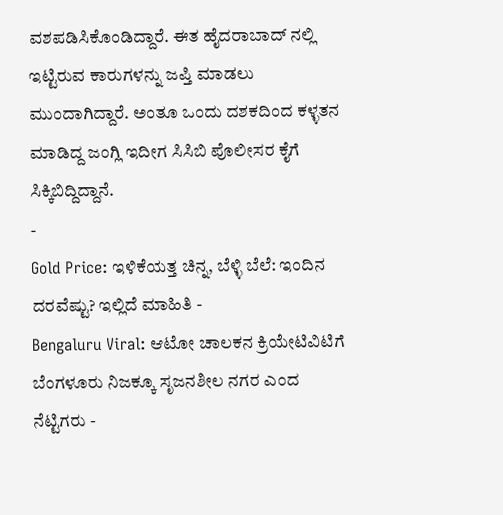ವಶಪಡಿಸಿಕೊಂಡಿದ್ದಾರೆ. ಈತ ಹೈದರಾಬಾದ್ ನಲ್ಲಿ ಇಟ್ಟಿರುವ ಕಾರುಗಳನ್ನು ಜಪ್ತಿ ಮಾಡಲು ಮುಂದಾಗಿದ್ದಾರೆ. ಅಂತೂ ಒಂದು ದಶಕದಿಂದ ಕಳ್ಳತನ ಮಾಡಿದ್ದ ಜಂಗ್ಲಿ ಇದೀಗ ಸಿಸಿಬಿ ಪೊಲೀಸರ ಕೈಗೆ ಸಿಕ್ಕಿಬಿದ್ದಿದ್ದಾನೆ.
-
Gold Price: ಇಳಿಕೆಯತ್ತ ಚಿನ್ನ, ಬೆಳ್ಳಿ ಬೆಲೆ: ಇಂದಿನ ದರವೆಷ್ಟು? ಇಲ್ಲಿದೆ ಮಾಹಿತಿ -
Bengaluru Viral: ಆಟೋ ಚಾಲಕನ ಕ್ರಿಯೇಟಿವಿಟಿಗೆ ಬೆಂಗಳೂರು ನಿಜಕ್ಕೂ ಸೃಜನಶೀಲ ನಗರ ಎಂದ ನೆಟ್ಟಿಗರು -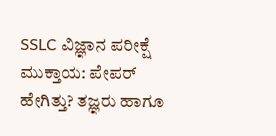SSLC ವಿಜ್ಞಾನ ಪರೀಕ್ಷೆ ಮುಕ್ತಾಯ: ಪೇಪರ್ ಹೇಗಿತ್ತು? ತಜ್ಞರು ಹಾಗೂ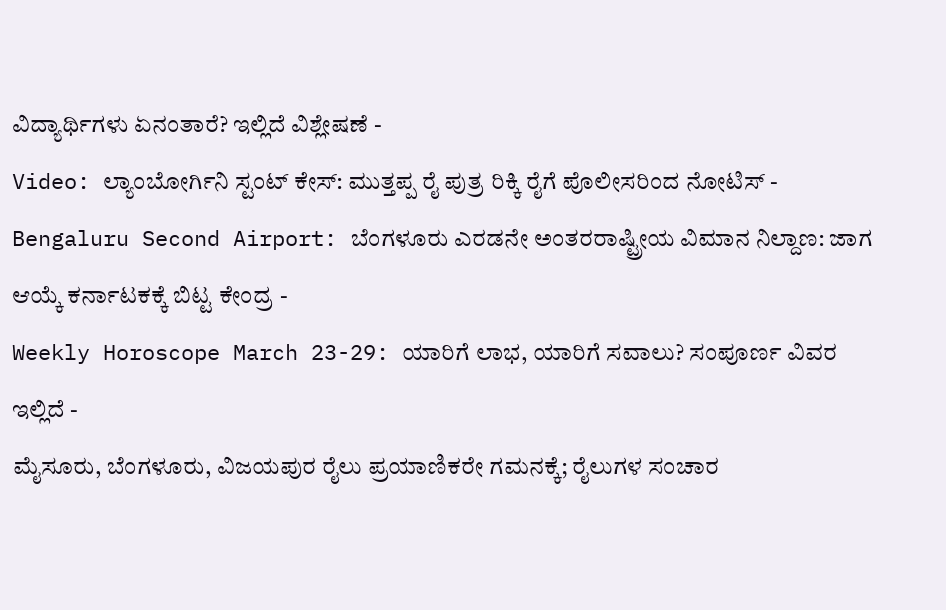ವಿದ್ಯಾರ್ಥಿಗಳು ಏನಂತಾರೆ? ಇಲ್ಲಿದೆ ವಿಶ್ಲೇಷಣೆ -
Video: ಲ್ಯಾಂಬೋರ್ಗಿನಿ ಸ್ಟಂಟ್ ಕೇಸ್: ಮುತ್ತಪ್ಪ ರೈ ಪುತ್ರ ರಿಕ್ಕಿ ರೈಗೆ ಪೊಲೀಸರಿಂದ ನೋಟಿಸ್ -
Bengaluru Second Airport: ಬೆಂಗಳೂರು ಎರಡನೇ ಅಂತರರಾಷ್ಟ್ರೀಯ ವಿಮಾನ ನಿಲ್ದಾಣ: ಜಾಗ ಆಯ್ಕೆ ಕರ್ನಾಟಕಕ್ಕೆ ಬಿಟ್ಟ ಕೇಂದ್ರ -
Weekly Horoscope March 23-29: ಯಾರಿಗೆ ಲಾಭ, ಯಾರಿಗೆ ಸವಾಲು? ಸಂಪೂರ್ಣ ವಿವರ ಇಲ್ಲಿದೆ -
ಮೈಸೂರು, ಬೆಂಗಳೂರು, ವಿಜಯಪುರ ರೈಲು ಪ್ರಯಾಣಿಕರೇ ಗಮನಕ್ಕೆ; ರೈಲುಗಳ ಸಂಚಾರ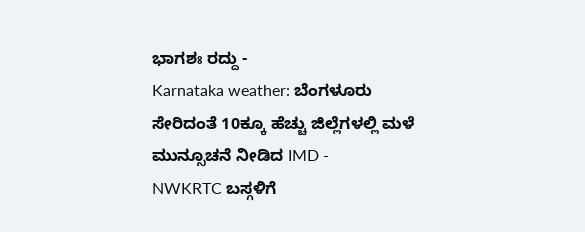ಭಾಗಶಃ ರದ್ದು -
Karnataka weather: ಬೆಂಗಳೂರು ಸೇರಿದಂತೆ 10ಕ್ಕೂ ಹೆಚ್ಚು ಜಿಲ್ಲೆಗಳಲ್ಲಿ ಮಳೆ ಮುನ್ಸೂಚನೆ ನೀಡಿದ IMD -
NWKRTC ಬಸ್ಗಳಿಗೆ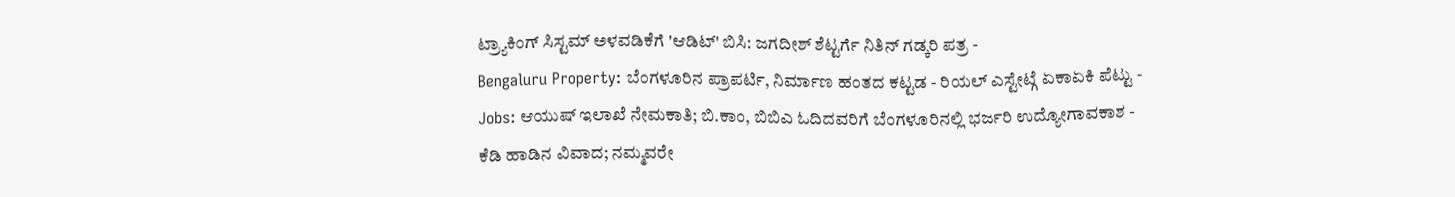ಟ್ರ್ಯಾಕಿಂಗ್ ಸಿಸ್ಟಮ್ ಅಳವಡಿಕೆಗೆ 'ಆಡಿಟ್' ಬಿಸಿ: ಜಗದೀಶ್ ಶೆಟ್ಟರ್ಗೆ ನಿತಿನ್ ಗಡ್ಕರಿ ಪತ್ರ -
Bengaluru Property: ಬೆಂಗಳೂರಿನ ಪ್ರಾಪರ್ಟಿ, ನಿರ್ಮಾಣ ಹಂತದ ಕಟ್ಟಡ - ರಿಯಲ್ ಎಸ್ಟೇಟ್ಗೆ ಏಕಾಏಕಿ ಪೆಟ್ಟು -
Jobs: ಆಯುಷ್ ಇಲಾಖೆ ನೇಮಕಾತಿ; ಬಿ.ಕಾಂ, ಬಿಬಿಎ ಓದಿದವರಿಗೆ ಬೆಂಗಳೂರಿನಲ್ಲಿ ಭರ್ಜರಿ ಉದ್ಯೋಗಾವಕಾಶ -
ಕೆಡಿ ಹಾಡಿನ ವಿವಾದ; ನಮ್ಮವರೇ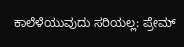ಕಾಲೆಳೆಯುವುದು ಸರಿಯಲ್ಲ: ಪ್ರೇಮ್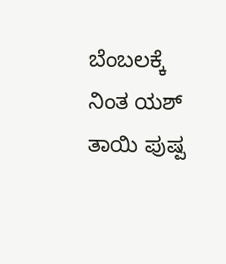ಬೆಂಬಲಕ್ಕೆ ನಿಂತ ಯಶ್ ತಾಯಿ ಪುಷ್ಪ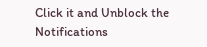Click it and Unblock the Notifications